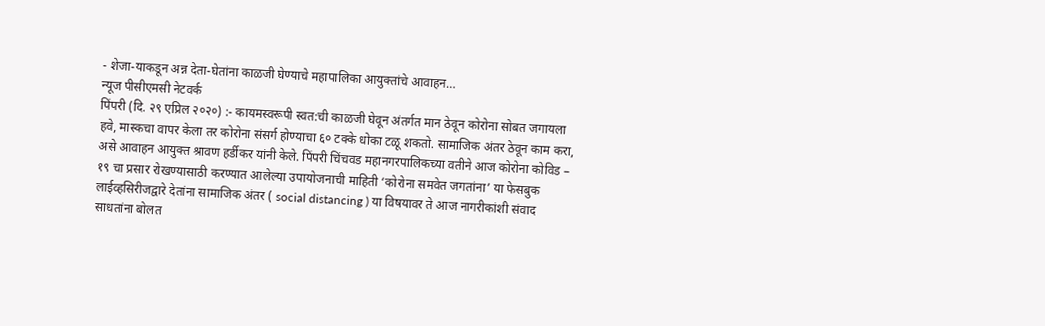- शेजा-याकडून अन्न देता-घेतांना काळजी घेण्याचे महापालिका आयुक्तांचे आवाहन…
न्यूज पीसीएमसी नेटवर्क
पिंपरी (दि. २९ एप्रिल २०२०) :- कायमस्वरूपी स्वत:ची काळजी घेवून अंतर्गत मान ठेवून कोरोना सोबत जगायला हवे, मास्कचा वापर केला तर कोरोना संसर्ग होण्याचा ६० टक्के धोका टळू शकतो. सामाजिक अंतर ठेवून काम करा, असे आवाहन आयुक्त श्रावण हर्डीकर यांनी केले. पिंपरी चिंचवड महानगरपालिकच्या वतीने आज कोरोना कोविड – १९ चा प्रसार रोखण्यासाठी करण्यात आलेल्या उपायोजनाची माहिती ‘कोरोना समवेत जगतांना’ या फेसबुक लाईव्हसिरीजद्वारे देतांना सामाजिक अंतर ( social distancing ) या विषयावर ते आज नागरीकांशी संवाद साधतांना बोलत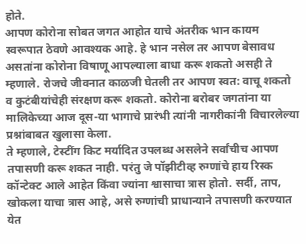होते.
आपण कोरोना सोबत जगत आहोत याचे अंतरीक भान कायम स्वरूपात ठेवणे आवश्यक आहे. हे भान नसेल तर आपण बेसावध असतांना कोरोना विषाणू आपल्याला बाधा करू शकतो असही ते म्हणाले. रोजचे जीवनात काळजी घेतली तर आपण स्वत: वाचू शकतो व कुटंबीयांचेही संरक्षण करू शकतो. कोरोना बरोबर जगतांना या मालिकेच्या आज दूस-या भागाचे प्रारंभी त्यांनी नागरीकांनी विचारलेल्या प्रश्नांबाबत खुलासा केला.
ते म्हणाले, टेस्टींग किट मर्यादित उपलब्ध असलेने सर्वांचीच आपण तपासणी करू शकत नाही. परंतु जे पॉझीटीव्ह रुग्णांचे हाय रिस्क कॉन्टेक्ट आले आहेत किंवा ज्यांना श्वासाचा त्रास होतो. सर्दी, ताप, खोकला याचा त्रास आहे, असे रुग्णांची प्राधान्याने तपासणी करण्यात येत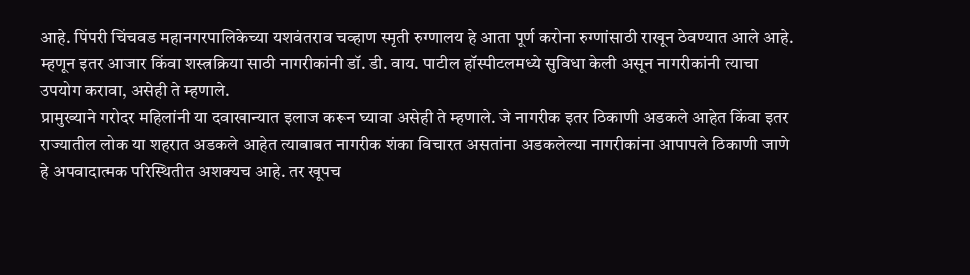आहे. पिंपरी चिंचवड महानगरपालिकेच्या यशवंतराव चव्हाण स्मृती रुग्णालय हे आता पूर्ण करोना रुग्णांसाठी राखून ठेवण्यात आले आहे. म्हणून इतर आजार किंवा शस्त्रक्रिया साठी नागरीकांनी डॉ. डी. वाय. पाटील हॉस्पीटलमध्ये सुविधा केली असून नागरीकांनी त्याचा उपयोग करावा, असेही ते म्हणाले.
प्रामुख्याने गरोदर महिलांनी या दवाखान्यात इलाज करून घ्यावा असेही ते म्हणाले. जे नागरीक इतर ठिकाणी अडकले आहेत किंवा इतर राज्यातील लोक या शहरात अडकले आहेत त्याबाबत नागरीक शंका विचारत असतांना अडकलेल्या नागरीकांना आपापले ठिकाणी जाणे हे अपवादात्मक परिस्थितीत अशक्यच आहे. तर खूपच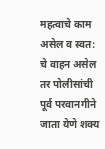महत्वाचे काम असेल व स्वत: चे वाहन असेल तर पोलीसांची पूर्व परवानगीने जाता येणे शक्य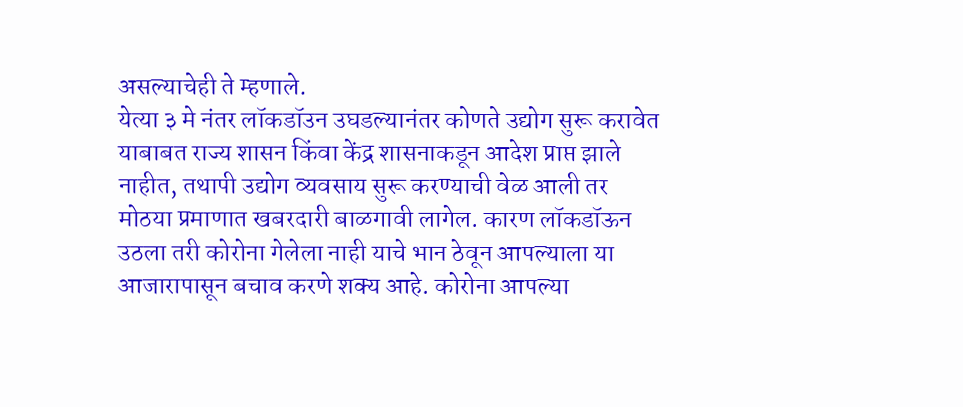असल्याचेही ते म्हणाले.
येत्या ३ मे नंतर लॉकडॉउन उघडल्यानंतर कोणते उद्योग सुरू करावेत याबाबत राज्य शासन किंवा केंद्र शासनाकडून आदेश प्राप्त झाले नाहीत, तथापी उद्योग व्यवसाय सुरू करण्याची वेळ आली तर मोठया प्रमाणात खबरदारी बाळगावी लागेल. कारण लॉकडॉऊन उठला तरी कोरोना गेलेला नाही याचे भान ठेवून आपल्याला या आजारापासून बचाव करणे शक्य आहे. कोरोना आपल्या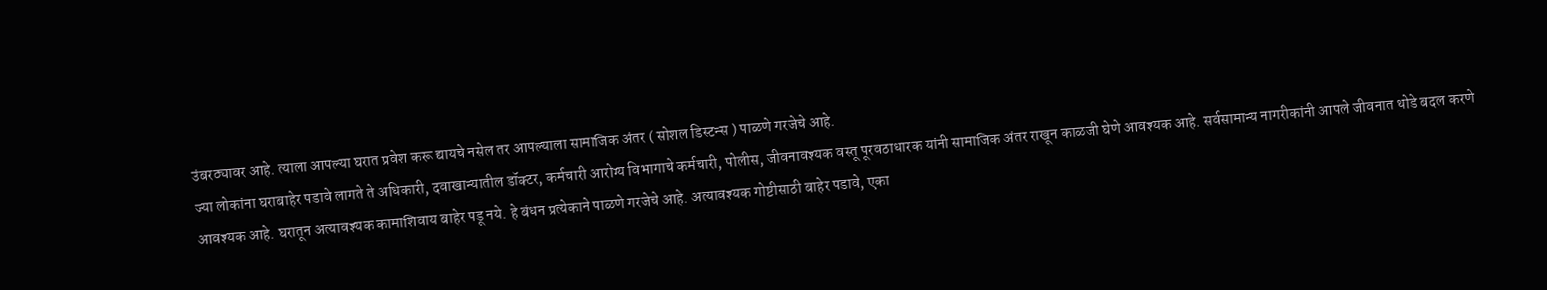उंबरठ्यावर आहे. त्याला आपल्या घरात प्रवेश करू द्यायचे नसेल तर आपल्याला सामाजिक अंतर ( सोशल डिस्टन्स ) पाळणे गरजेचे आहे.
ज्या लोकांना घराबाहेर पडावे लागते ते अधिकारी, दवाखान्यातील डॉक्टर, कर्मचारी आरोग्य विभागाचे कर्मचारी, पोलीस, जीवनावश्यक वस्तू पूरवठाधारक यांनी सामाजिक अंतर राखून काळजी घेणे आवश्यक आहे. सर्वसामान्य नागरीकांनी आपले जीवनात थोडे बदल करणे आवश्यक आहे. घरातून अत्यावश्यक कामाशिवाय बाहेर पडू नये. हे बंधन प्रत्येकाने पाळणे गरजेचे आहे. अत्यावश्यक गोष्टीसाठी बाहेर पडावे, एका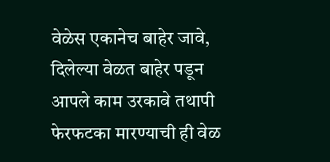वेळेस एकानेच बाहेर जावे, दिलेल्या वेळत बाहेर पडून आपले काम उरकावे तथापी फेरफटका मारण्याची ही वेळ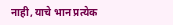नाही, याचे भान प्रत्येक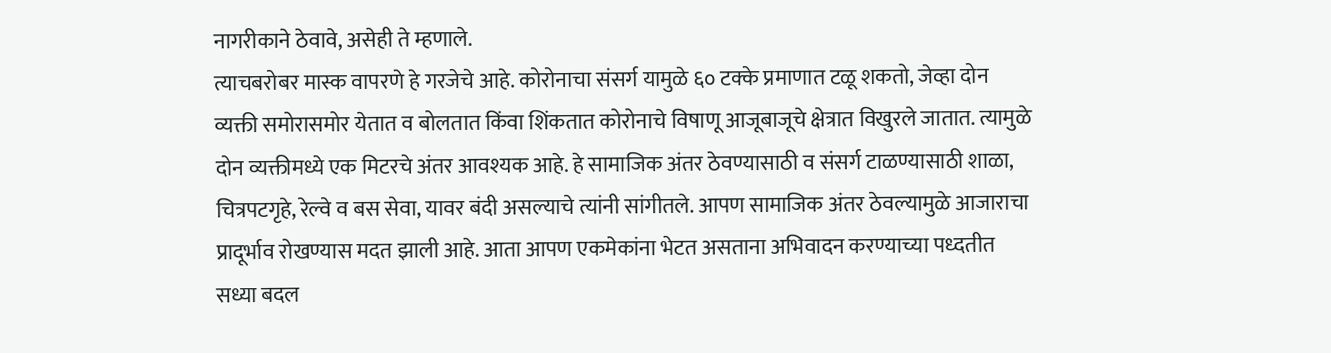नागरीकाने ठेवावे, असेही ते म्हणाले.
त्याचबरोबर मास्क वापरणे हे गरजेचे आहे. कोरोनाचा संसर्ग यामुळे ६० टक्के प्रमाणात टळू शकतो, जेव्हा दोन व्यक्ती समोरासमोर येतात व बोलतात किंवा शिंकतात कोरोनाचे विषाणू आजूबाजूचे क्षेत्रात विखुरले जातात. त्यामुळे दोन व्यक्तीमध्ये एक मिटरचे अंतर आवश्यक आहे. हे सामाजिक अंतर ठेवण्यासाठी व संसर्ग टाळण्यासाठी शाळा, चित्रपटगृहे, रेल्वे व बस सेवा, यावर बंदी असल्याचे त्यांनी सांगीतले. आपण सामाजिक अंतर ठेवल्यामुळे आजाराचा प्रादूर्भाव रोखण्यास मदत झाली आहे. आता आपण एकमेकांना भेटत असताना अभिवादन करण्याच्या पध्दतीत सध्या बदल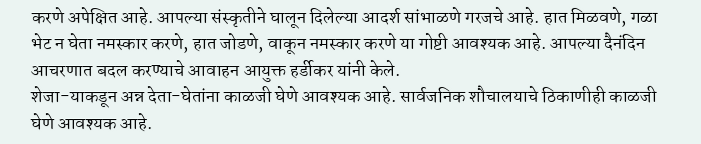करणे अपेक्षित आहे. आपल्या संस्कृतीने घालून दिलेल्या आदर्श सांभाळणे गरजचे आहे. हात मिळवणे, गळा भेट न घेता नमस्कार करणे, हात जोडणे, वाकून नमस्कार करणे या गोष्टी आवश्यक आहे. आपल्या दैनंदिन आचरणात बदल करण्याचे आवाहन आयुक्त हर्डीकर यांनी केले.
शेजा-याकडून अन्न देता-घेतांना काळजी घेणे आवश्यक आहे. सार्वजनिक शौचालयाचे ठिकाणीही काळजी घेणे आवश्यक आहे.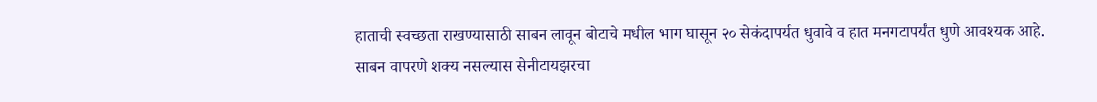हाताची स्वच्छता राखण्यासाठी साबन लावून बोटाचे मधील भाग घासून २० सेकंदापर्यत धुवावे व हात मनगटापर्यंत धुणे आवश्यक आहे. साबन वापरणे शक्य नसल्यास सेनीटायझरचा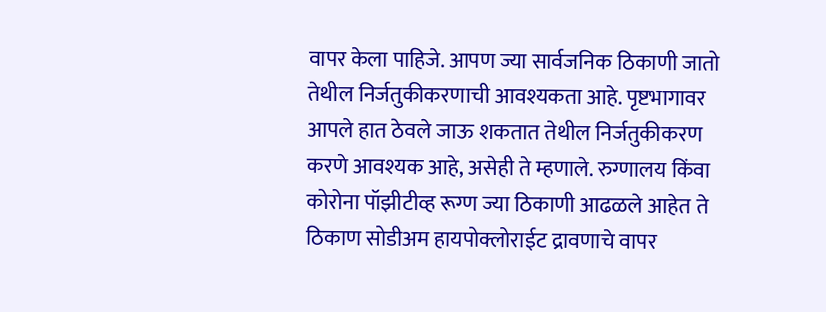वापर केला पाहिजे. आपण ज्या सार्वजनिक ठिकाणी जातो तेथील निर्जतुकीकरणाची आवश्यकता आहे. पृष्टभागावर आपले हात ठेवले जाऊ शकतात तेथील निर्जतुकीकरण करणे आवश्यक आहे, असेही ते म्हणाले. रुग्णालय किंवा कोरोना पॉझीटीव्ह रूग्ण ज्या ठिकाणी आढळले आहेत ते ठिकाण सोडीअम हायपोक्लोराईट द्रावणाचे वापर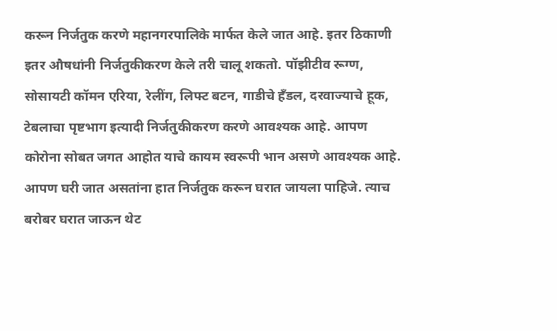करून निर्जतुक करणे महानगरपालिके मार्फत केले जात आहे. इतर ठिकाणी इतर औषधांनी निर्जतुकीकरण केले तरी चालू शकतो. पॉझीटीव रूग्ण, सोसायटी कॉमन एरिया, रेलींग, लिफ्ट बटन, गाडीचे हँडल, दरवाज्याचे हूक, टेबलाचा पृष्टभाग इत्यादी निर्जतुकीकरण करणे आवश्यक आहे. आपण कोरोना सोबत जगत आहोत याचे कायम स्वरूपी भान असणे आवश्यक आहे. आपण घरी जात असतांना हात निर्जतुक करून घरात जायला पाहिजे. त्याच बरोबर घरात जाऊन थेट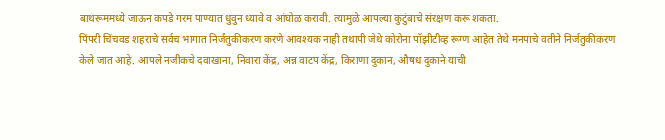बाथरूममध्ये जाऊन कपडे गरम पाण्यात धुवुन ध्यावे व आंघोळ करावी. त्यामुळे आपल्या कुटुंबाचे संरक्षण करू शकता.
पिंपरी चिंचवड शहराचे सर्वच भागात निर्जंतुकीकरण करणे आवश्यक नाही तथापी जेथे कोरोना पॉझीटीव्ह रूग्ण आहेत तेथे मनपाचे वतीने निर्जतुकीकरण केले जात आहे. आपले नजीकचे दवाखाना, निवारा केंद्र, अन्न वाटप केंद्र, किराणा दुकान, औषध दुकाने याची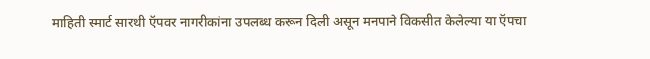माहिती स्मार्ट सारथी ऍपवर नागरीकांना उपलब्ध करून दिली असून मनपाने विकसीत केलेल्या या ऍपचा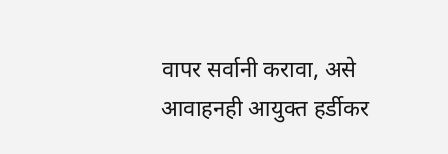वापर सर्वानी करावा, असे आवाहनही आयुक्त हर्डीकर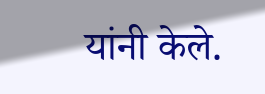यांनी केले.